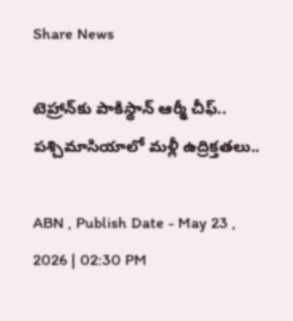Share News

టెహ్రాన్‌కు పాకిస్థాన్ ఆర్మీ చీఫ్.. పశ్చిమాసియాలో మళ్లీ ఉద్రిక్తతలు..

ABN , Publish Date - May 23 , 2026 | 02:30 PM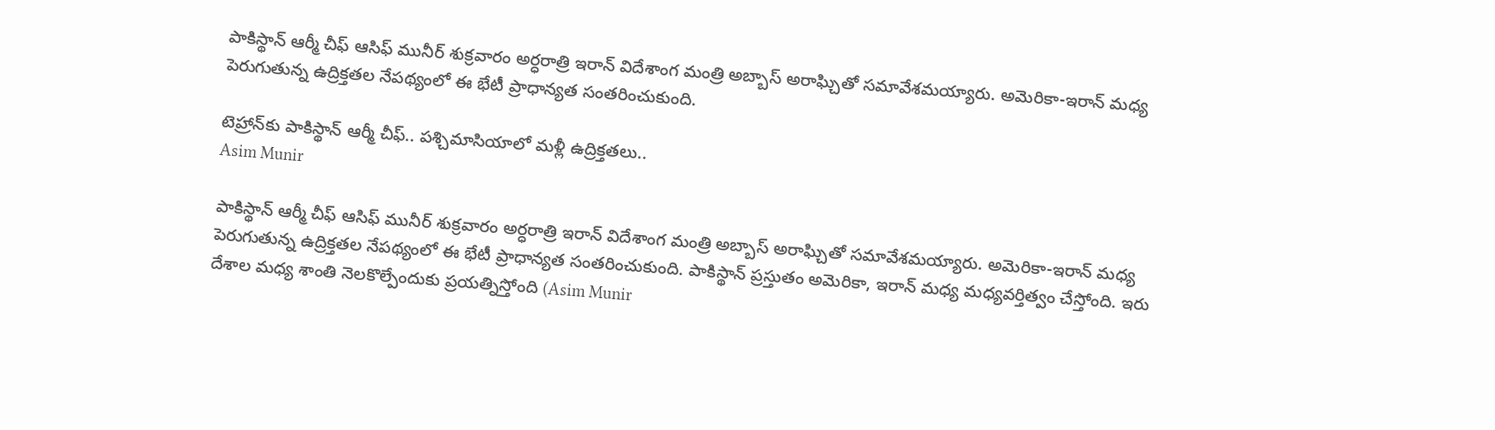పాకిస్థాన్ ఆర్మీ చీఫ్ ఆసిఫ్ మునీర్ శుక్రవారం అర్ధరాత్రి ఇరాన్ విదేశాంగ మంత్రి అబ్బాస్ అరాఘ్చితో సమావేశమయ్యారు. అమెరికా-ఇరాన్ మధ్య పెరుగుతున్న ఉద్రిక్తతల నేపథ్యంలో ఈ భేటీ ప్రాధాన్యత సంతరించుకుంది.

టెహ్రాన్‌కు పాకిస్థాన్ ఆర్మీ చీఫ్.. పశ్చిమాసియాలో మళ్లీ ఉద్రిక్తతలు..
Asim Munir

పాకిస్థాన్ ఆర్మీ చీఫ్ ఆసిఫ్ మునీర్ శుక్రవారం అర్ధరాత్రి ఇరాన్ విదేశాంగ మంత్రి అబ్బాస్ అరాఘ్చితో సమావేశమయ్యారు. అమెరికా-ఇరాన్ మధ్య పెరుగుతున్న ఉద్రిక్తతల నేపథ్యంలో ఈ భేటీ ప్రాధాన్యత సంతరించుకుంది. పాకిస్థాన్ ప్రస్తుతం అమెరికా, ఇరాన్ మధ్య మధ్యవర్తిత్వం చేస్తోంది. ఇరు దేశాల మధ్య శాంతి నెలకొల్పేందుకు ప్రయత్నిస్తోంది (Asim Munir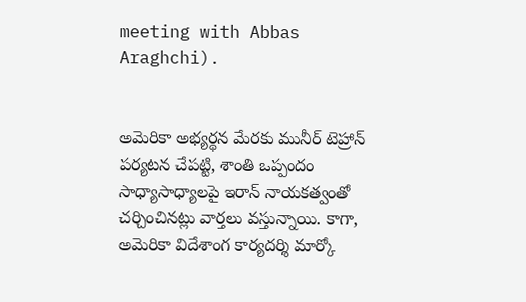meeting with Abbas Araghchi).


అమెరికా అభ్యర్థన మేరకు మునీర్ టెహ్రాన్ పర్యటన చేపట్టి, శాంతి ఒప్పందం సాధ్యాసాధ్యాలపై ఇరాన్ నాయకత్వంతో చర్చించినట్లు వార్తలు వస్తున్నాయి. కాగా, అమెరికా విదేశాంగ కార్యదర్శి మార్కో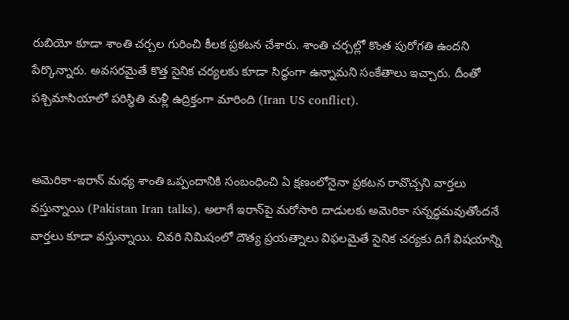రుబియో కూడా శాంతి చర్చల గురించి కీలక ప్రకటన చేశారు. శాంతి చర్చల్లో కొంత పురోగతి ఉందని పేర్కొన్నారు. అవసరమైతే కొత్త సైనిక చర్యలకు కూడా సిద్ధంగా ఉన్నామని సంకేతాలు ఇచ్చారు. దీంతో పశ్చిమాసియాలో పరిస్థితి మళ్లీ ఉద్రిక్తంగా మారింది (Iran US conflict).


అమెరికా-ఇరాన్ మధ్య శాంతి ఒప్పందానికి సంబంధించి ఏ క్షణంలోనైనా ప్రకటన రావొచ్చని వార్తలు వస్తున్నాయి (Pakistan Iran talks). అలాగే ఇరాన్‌పై మరోసారి దాడులకు అమెరికా సన్నద్ధమవుతోందనే వార్తలు కూడా వస్తున్నాయి. చివరి నిమిషంలో దౌత్య ప్రయత్నాలు విఫలమైతే సైనిక చర్యకు దిగే విషయాన్ని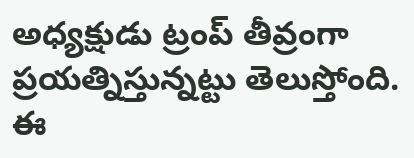అధ్యక్షుడు ట్రంప్ తీవ్రంగా ప్రయత్నిస్తున్నట్టు తెలుస్తోంది. ఈ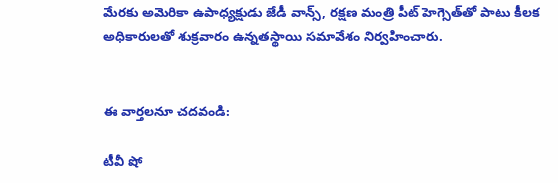మేరకు అమెరికా ఉపాధ్యక్షుడు జేడీ వాన్స్, రక్షణ మంత్రి పీట్ హెగ్సెత్‌తో పాటు కీలక అధికారులతో శుక్రవారం ఉన్నతస్థాయి సమావేశం నిర్వహించారు.


ఈ వార్తలనూ చదవండి:

టీవీ షో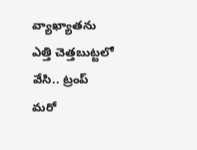వ్యాఖ్యాతను ఎత్తి చెత్తబుట్టలో వేసి.. ట్రంప్ మరో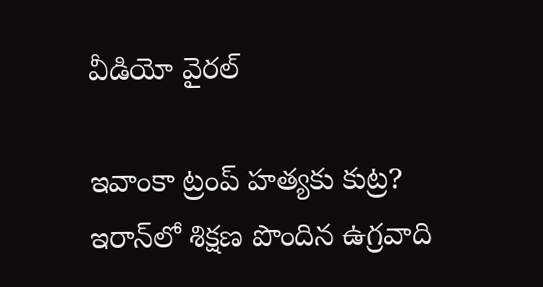వీడియో వైరల్

ఇవాంకా ట్రంప్ హత్యకు కుట్ర? ఇరాన్‌‌లో శిక్షణ పొందిన ఉగ్రవాది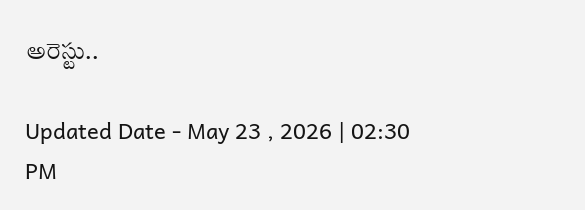అరెస్టు..

Updated Date - May 23 , 2026 | 02:30 PM